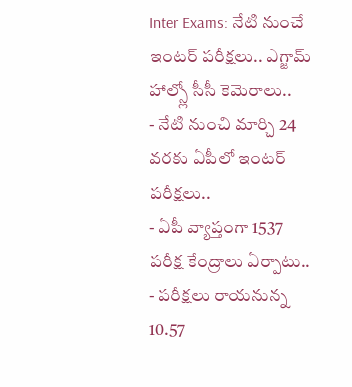Inter Exams: నేటి నుంచే ఇంటర్ పరీక్షలు.. ఎగ్జామ్ హాల్స్లో సీసీ కెమెరాలు..
- నేటి నుంచి మార్చి 24 వరకు ఏపీలో ఇంటర్ పరీక్షలు..
- ఏపీ వ్యాప్తంగా 1537 పరీక్ష కేంద్రాలు ఏర్పాటు..
- పరీక్షలు రాయనున్న 10.57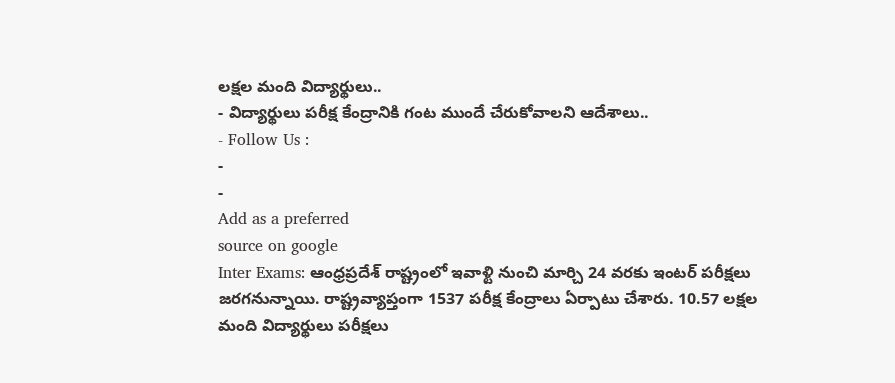లక్షల మంది విద్యార్థులు..
- విద్యార్థులు పరీక్ష కేంద్రానికి గంట ముందే చేరుకోవాలని ఆదేశాలు..
- Follow Us :
-
-
Add as a preferred
source on google
Inter Exams: ఆంధ్రప్రదేశ్ రాష్ట్రంలో ఇవాళ్టి నుంచి మార్చి 24 వరకు ఇంటర్ పరీక్షలు జరగనున్నాయి. రాష్ట్రవ్యాప్తంగా 1537 పరీక్ష కేంద్రాలు ఏర్పాటు చేశారు. 10.57 లక్షల మంది విద్యార్థులు పరీక్షలు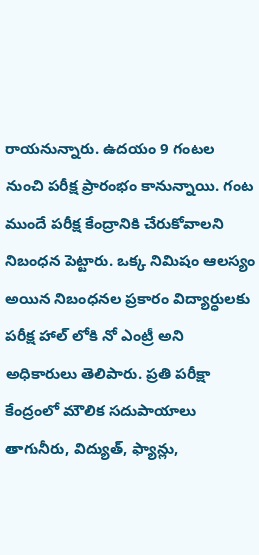రాయనున్నారు. ఉదయం 9 గంటల నుంచి పరీక్ష ప్రారంభం కానున్నాయి. గంట ముందే పరీక్ష కేంద్రానికి చేరుకోవాలని నిబంధన పెట్టారు. ఒక్క నిమిషం ఆలస్యం అయిన నిబంధనల ప్రకారం విద్యార్ధులకు పరీక్ష హాల్ లోకి నో ఎంట్రీ అని అధికారులు తెలిపారు. ప్రతి పరీక్షా కేంద్రంలో మౌలిక సదుపాయాలు తాగునీరు, విద్యుత్, ఫ్యాన్లు,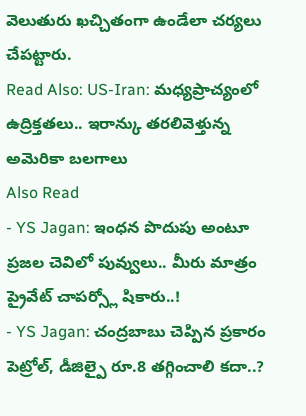వెలుతురు ఖచ్చితంగా ఉండేలా చర్యలు చేపట్టారు.
Read Also: US-Iran: మధ్యప్రాచ్యంలో ఉద్రిక్తతలు.. ఇరాన్కు తరలివెళ్తున్న అమెరికా బలగాలు
Also Read
- YS Jagan: ఇంధన పొదుపు అంటూ ప్రజల చెవిలో పువ్వులు.. మీరు మాత్రం ప్రైవేట్ చాపర్స్లో షికారు..!
- YS Jagan: చంద్రబాబు చెప్పిన ప్రకారం పెట్రోల్, డీజిల్పై రూ.8 తగ్గించాలి కదా..?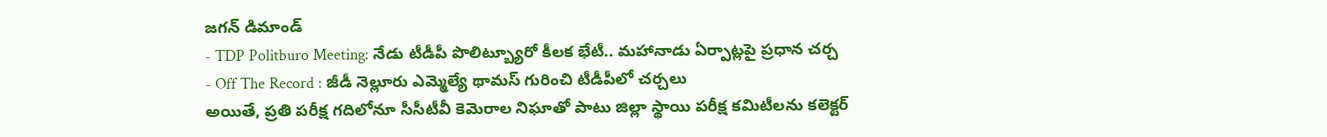జగన్ డిమాండ్
- TDP Politburo Meeting: నేడు టీడీపీ పొలిట్బ్యూరో కీలక భేటీ.. మహానాడు ఏర్పాట్లపై ప్రధాన చర్చ
- Off The Record : జీడీ నెల్లూరు ఎమ్మెల్యే థామస్ గురించి టీడీపీలో చర్చలు
అయితే, ప్రతి పరీక్ష గదిలోనూ సీసీటీవీ కెమెరాల నిఘాతో పాటు జిల్లా స్థాయి పరీక్ష కమిటీలను కలెక్టర్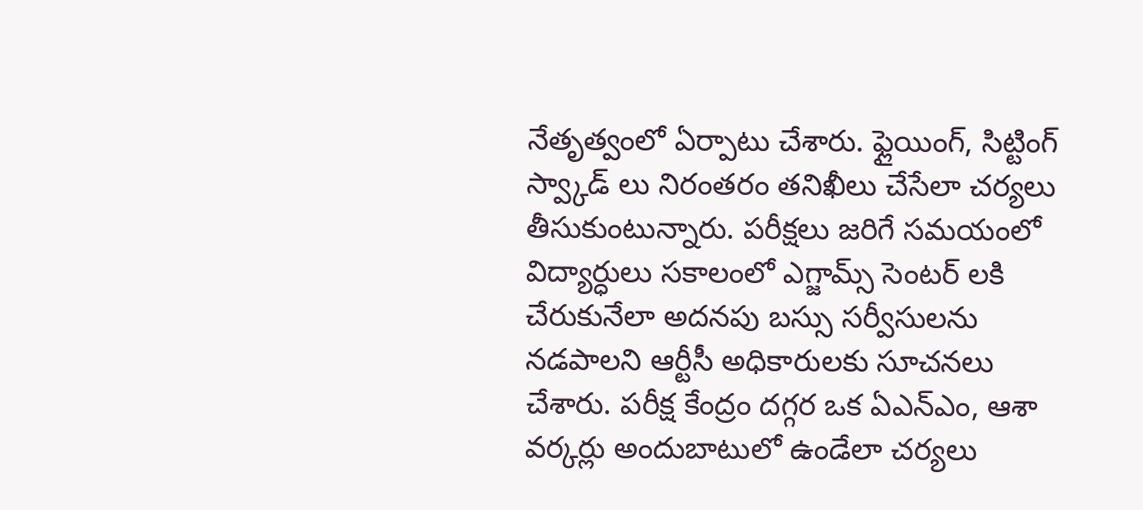నేతృత్వంలో ఏర్పాటు చేశారు. ఫ్లైయింగ్, సిట్టింగ్ స్వ్కాడ్ లు నిరంతరం తనిఖీలు చేసేలా చర్యలు తీసుకుంటున్నారు. పరీక్షలు జరిగే సమయంలో విద్యార్ధులు సకాలంలో ఎగ్జామ్స్ సెంటర్ లకి చేరుకునేలా అదనపు బస్సు సర్వీసులను నడపాలని ఆర్టీసీ అధికారులకు సూచనలు చేశారు. పరీక్ష కేంద్రం దగ్గర ఒక ఏఎన్ఎం, ఆశా వర్కర్లు అందుబాటులో ఉండేలా చర్యలు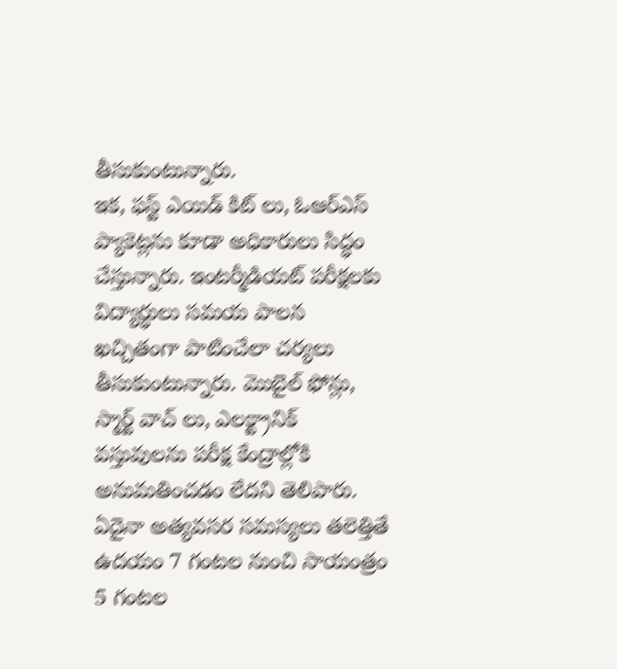తీసుకుంటున్నారు.
ఇక, ఫస్ట్ ఎయిడ్ కిట్ లు, ఓఆర్ఎస్ ప్యాకెట్లను కూడా అధికారులు సిద్ధం చేస్తున్నారు. ఇంటర్మీడియట్ పరీక్షలకు విద్యార్ధులు సమయ పాలన ఖచ్చితంగా పాటించేలా చర్యలు తీసుకుంటున్నారు. మొబైల్ ఫోన్లు, స్మార్ట్ వాచ్ లు, ఎలక్ట్రానిక్ వస్తువులను పరీక్ష కేంద్రాల్లోకి అనుమతించడం లేదని తెలిపారు. ఏదైనా అత్యవసర సమస్యలు తలెత్తితే ఉదయం 7 గంటల నుంచి సాయంత్రం 5 గంటల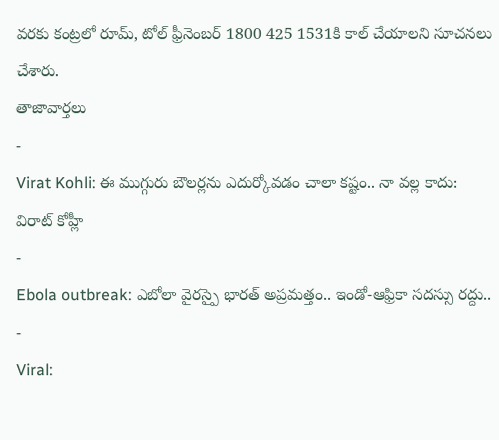వరకు కంట్రలో రూమ్, టోల్ ఫ్రీనెంబర్ 1800 425 1531కి కాల్ చేయాలని సూచనలు చేశారు.
తాజావార్తలు
-
Virat Kohli: ఈ ముగ్గురు బౌలర్లను ఎదుర్కోవడం చాలా కష్టం.. నా వల్ల కాదు: విరాట్ కోహ్లీ
-
Ebola outbreak: ఎబోలా వైరస్పై భారత్ అప్రమత్తం.. ఇండో-ఆఫ్రికా సదస్సు రద్దు..
-
Viral: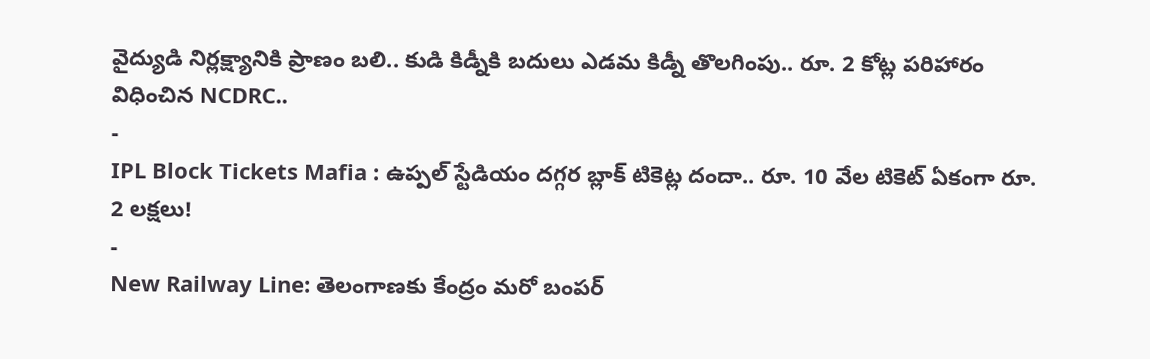వైద్యుడి నిర్లక్ష్యానికి ప్రాణం బలి.. కుడి కిడ్నీకి బదులు ఎడమ కిడ్నీ తొలగింపు.. రూ. 2 కోట్ల పరిహారం విధించిన NCDRC..
-
IPL Block Tickets Mafia : ఉప్పల్ స్టేడియం దగ్గర బ్లాక్ టికెట్ల దందా.. రూ. 10 వేల టికెట్ ఏకంగా రూ. 2 లక్షలు!
-
New Railway Line: తెలంగాణకు కేంద్రం మరో బంపర్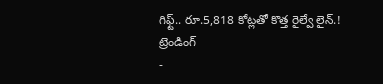గిఫ్ట్.. రూ.5,818 కోట్లతో కొత్త రైల్వే లైన్.!
ట్రెండింగ్
-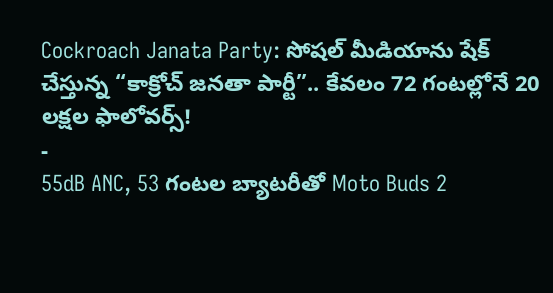Cockroach Janata Party: సోషల్ మీడియాను షేక్ చేస్తున్న “కాక్రోచ్ జనతా పార్టీ”.. కేవలం 72 గంటల్లోనే 20 లక్షల ఫాలోవర్స్!
-
55dB ANC, 53 గంటల బ్యాటరీతో Moto Buds 2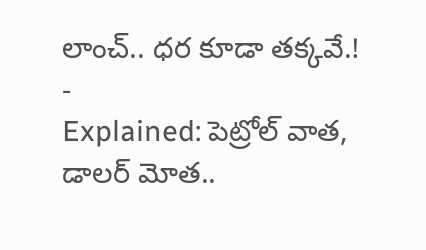లాంచ్.. ధర కూడా తక్కవే.!
-
Explained: పెట్రోల్ వాత, డాలర్ మోత..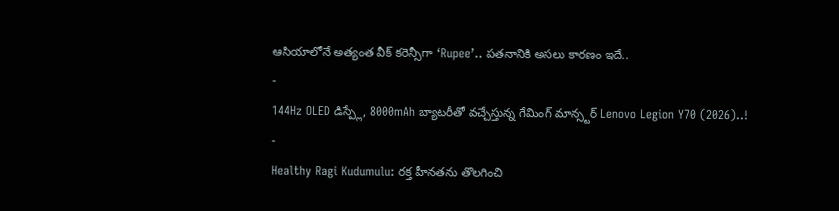ఆసియాలోనే అత్యంత వీక్ కరెన్సీగా ‘Rupee’.. పతనానికి అసలు కారణం ఇదే..
-
144Hz OLED డిస్ప్లే, 8000mAh బ్యాటరీతో వచ్చేస్తున్న గేమింగ్ మాన్స్టర్ Lenovo Legion Y70 (2026)..!
-
Healthy Ragi Kudumulu: రక్త హీనతను తొలగించి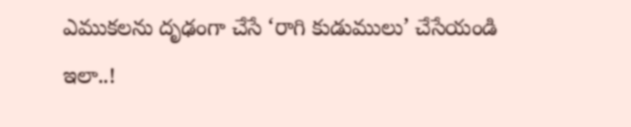ఎముకలను దృఢంగా చేసే ‘రాగి కుడుములు’ చేసేయండి ఇలా..!